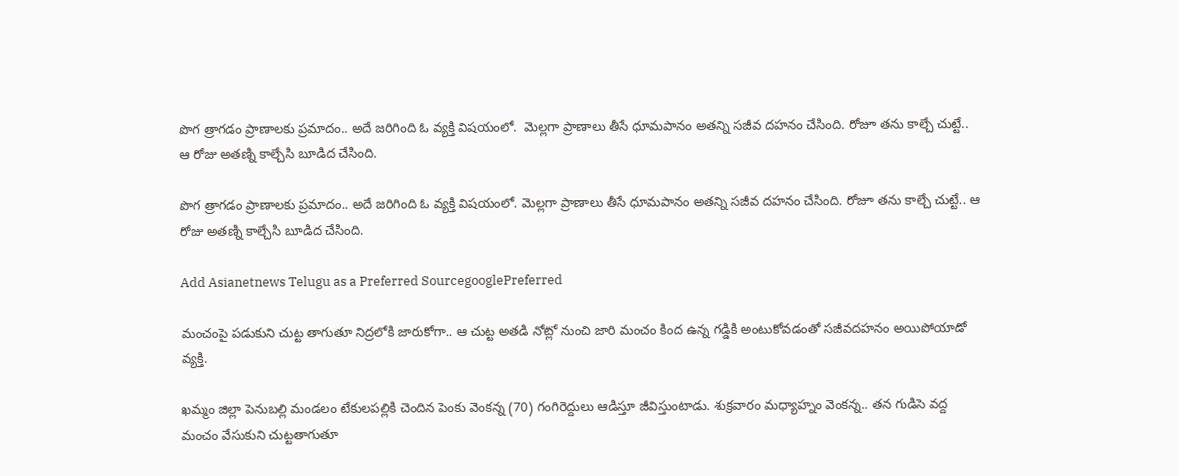పొగ త్రాగడం ప్రాణాలకు ప్రమాదం.. అదే జరిగింది ఓ వ్యక్తి విషయంలో.  మెల్లగా ప్రాణాలు తీసే ధూమపానం అతన్ని సజీవ దహనం చేసింది. రోజూ తను కాల్చే చుట్టే.. ఆ రోజు అతణ్ని కాల్చేసి బూడిద చేసింది.

పొగ త్రాగడం ప్రాణాలకు ప్రమాదం.. అదే జరిగింది ఓ వ్యక్తి విషయంలో. మెల్లగా ప్రాణాలు తీసే ధూమపానం అతన్ని సజీవ దహనం చేసింది. రోజూ తను కాల్చే చుట్టే.. ఆ రోజు అతణ్ని కాల్చేసి బూడిద చేసింది.

Add Asianetnews Telugu as a Preferred SourcegooglePreferred

మంచంపై పడుకుని చుట్ట తాగుతూ నిద్రలోకి జారుకోగా.. ఆ చుట్ట అతడి నోట్లో నుంచి జారి మంచం కింద ఉన్న గడ్డికి అంటుకోవడంతో సజీవదహనం అయిపోయాడో వ్యక్తి.

ఖమ్మం జిల్లా పెనుబల్లి మండలం టేకులపల్లికి చెందిన పెంకు వెంకన్న (70) గంగిరెద్దులు ఆడిస్తూ జీవిస్తుంటాడు. శుక్రవారం మధ్యాహ్నం వెంకన్న.. తన గుడిసె వద్ద మంచం వేసుకుని చుట్టతాగుతూ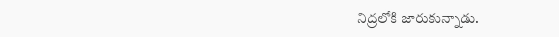నిద్రలోకి జారుకున్నాడు.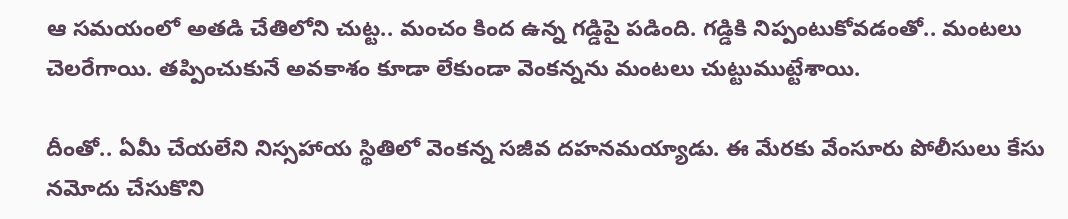ఆ సమయంలో అతడి చేతిలోని చుట్ట.. మంచం కింద ఉన్న గడ్డిపై పడింది. గడ్డికి నిప్పంటుకోవడంతో.. మంటలు చెలరేగాయి. తప్పించుకునే అవకాశం కూడా లేకుండా వెంకన్నను మంటలు చుట్టుముట్టేశాయి.

దీంతో.. ఏమీ చేయలేని నిస్సహాయ స్థితిలో వెంకన్న సజీవ దహనమయ్యాడు. ఈ మేరకు వేంసూరు పోలీసులు కేసు నమోదు చేసుకొని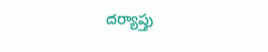దర్యాప్తు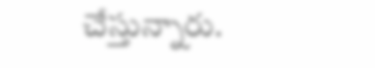చేస్తున్నారు.